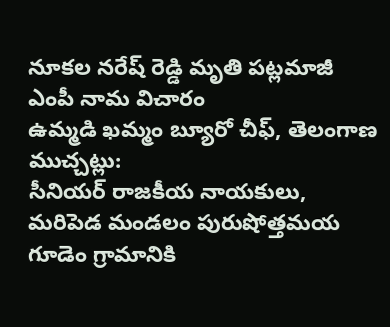నూకల నరేష్ రెడ్డి మృతి పట్లమాజీ ఎంపీ నామ విచారం
ఉమ్మడి ఖమ్మం బ్యూరో చీఫ్, తెలంగాణ ముచ్చట్లు:
సీనియర్ రాజకీయ నాయకులు, మరిపెడ మండలం పురుషోత్తమయ గూడెం గ్రామానికి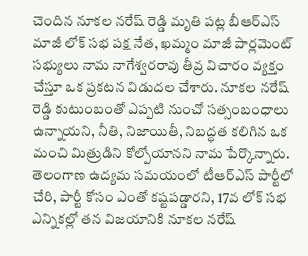చెందిన నూకల నరేష్ రెడ్డి మృతి పట్ల బీఆర్ఎస్ మాజీ లోక్ సభ పక్ష నేత, ఖమ్మం మాజీ పార్లమెంట్ సభ్యులు నామ నాగేశ్వరరావు తీవ్ర విచారం వ్యక్తం చేస్తూ ఒక ప్రకటన విడుదల చేశారు. నూకల నరేష్ రెడ్డి కుటుంబంతో ఎప్పటి నుంచో సత్సంబంధాలు ఉన్నాయని, నీతి, నిజాయితీ, నిబద్ధత కలిగిన ఒక మంచి మిత్రుడిని కోల్పోయానని నామ పేర్కొన్నారు. తెలంగాణ ఉద్యమ సమయంలో టీఆర్ఎస్ పార్టీలో చేరి, పార్టీ కోసం ఎంతో కష్టపడ్డారని, 17వ లోక్ సభ ఎన్నికల్లో తన విజయానికి నూకల నరేష్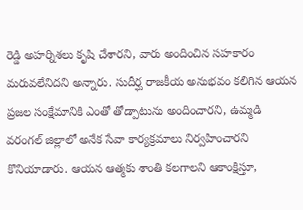రెడ్డి అహర్నిశలు కృషి చేశారని, వారు అందించిన సహకారం మరువలేనిదని అన్నారు. సుదీర్ఘ రాజకీయ అనుభవం కలిగిన ఆయన ప్రజల సంక్షేమానికి ఎంతో తోడ్పాటును అందించారని, ఉమ్మడి వరంగల్ జిల్లాలో అనేక సేవా కార్యక్రమాలు నిర్వహించారని కొనియాడారు. ఆయన ఆత్మకు శాంతి కలగాలని ఆకాంక్షిస్తూ,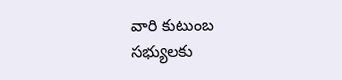వారి కుటుంబ సభ్యులకు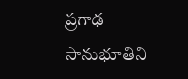ప్రగాఢ సానుభూతిని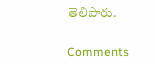తెలిపారు.


Comments